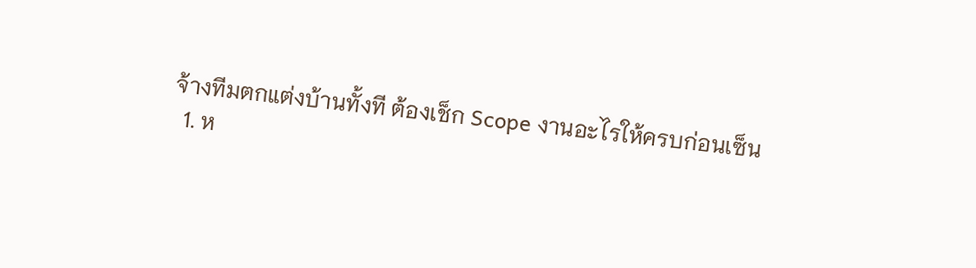จ้างทีมตกแต่งบ้านทั้งที ต้องเช็ก Scope งานอะไรให้ครบก่อนเซ็น
  1. ห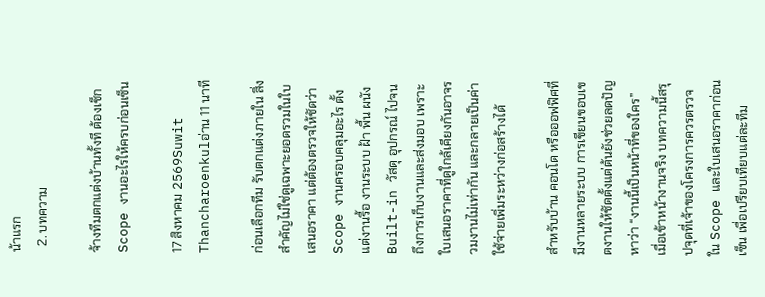น้าแรก
  2. บทความ

จ้างทีมตกแต่งบ้านทั้งที ต้องเช็ก Scope งานอะไรให้ครบก่อนเซ็น

17 สิงหาคม 2569Suwit Thancharoenkulอ่าน 11 นาที

ก่อนเลือกทีม รับตกแต่งภายใน สิ่งสำคัญไม่ใช่ดูเฉพาะยอดรวมในใบเสนอราคา แต่ต้องตรวจให้ชัดว่า Scope งานครอบคลุมอะไร ตั้งแต่งานรื้อ งานระบบ ฝ้า พื้น ผนัง Built-in วัสดุ อุปกรณ์ ไปจนถึงการเก็บงานและส่งมอบ เพราะใบเสนอราคาที่ดูใกล้เคียงกันอาจรวมงานไม่เท่ากัน และกลายเป็นค่าใช้จ่ายเพิ่มระหว่างก่อสร้างได้

สำหรับบ้าน คอนโด หรือออฟฟิศที่มีงานหลายระบบ การเขียนขอบเขตงานให้ชัดตั้งแต่ต้นยังช่วยลดปัญหาว่า “งานนี้เป็นหน้าที่ของใคร” เมื่อเข้าหน้างานจริง บทความนี้สรุปจุดที่เจ้าของโครงการควรตรวจใน Scope และใบเสนอราคาก่อนเซ็น เพื่อเปรียบเทียบแต่ละทีม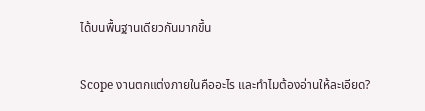ได้บนพื้นฐานเดียวกันมากขึ้น

Scope งานตกแต่งภายในคืออะไร และทำไมต้องอ่านให้ละเอียด?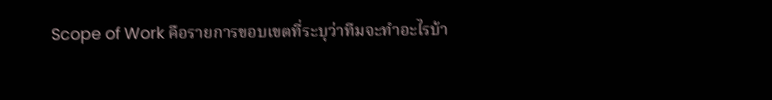Scope of Work คือรายการขอบเขตที่ระบุว่าทีมจะทำอะไรบ้า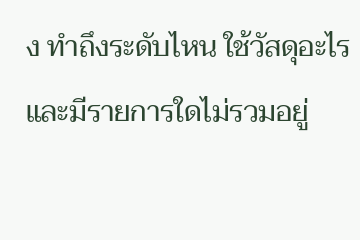ง ทำถึงระดับไหน ใช้วัสดุอะไร และมีรายการใดไม่รวมอยู่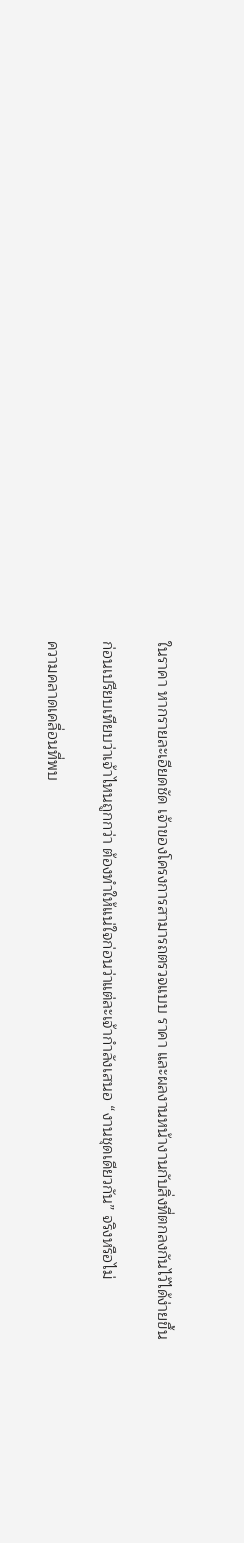ในราคา หากรายละเอียดชัด เจ้าของโครงการสามารถตรวจแบบ ราคา และผลงานหน้างานกับสิ่งที่ตกลงกันไว้ได้ง่ายขึ้น

ก่อนเปรียบเทียบว่าเจ้าไหนถูกกว่า ต้องทำให้แน่ใจก่อนว่าแต่ละเจ้ากำลังเสนอ “งานชุดเดียวกัน” จริงหรือไม่

ความคลาดเคลื่อนที่พบ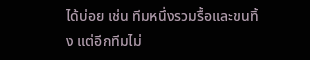ได้บ่อย เช่น ทีมหนึ่งรวมรื้อและขนทิ้ง แต่อีกทีมไม่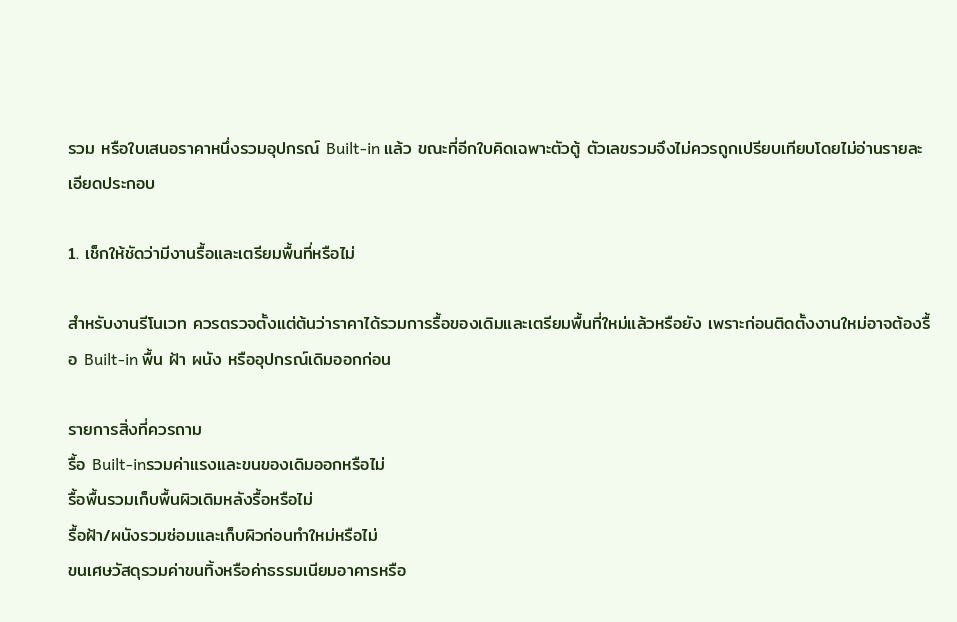รวม หรือใบเสนอราคาหนึ่งรวมอุปกรณ์ Built-in แล้ว ขณะที่อีกใบคิดเฉพาะตัวตู้ ตัวเลขรวมจึงไม่ควรถูกเปรียบเทียบโดยไม่อ่านรายละเอียดประกอบ

1. เช็กให้ชัดว่ามีงานรื้อและเตรียมพื้นที่หรือไม่

สำหรับงานรีโนเวท ควรตรวจตั้งแต่ต้นว่าราคาได้รวมการรื้อของเดิมและเตรียมพื้นที่ใหม่แล้วหรือยัง เพราะก่อนติดตั้งงานใหม่อาจต้องรื้อ Built-in พื้น ฝ้า ผนัง หรืออุปกรณ์เดิมออกก่อน

รายการสิ่งที่ควรถาม
รื้อ Built-inรวมค่าแรงและขนของเดิมออกหรือไม่
รื้อพื้นรวมเก็บพื้นผิวเดิมหลังรื้อหรือไม่
รื้อฝ้า/ผนังรวมซ่อมและเก็บผิวก่อนทำใหม่หรือไม่
ขนเศษวัสดุรวมค่าขนทิ้งหรือค่าธรรมเนียมอาคารหรือ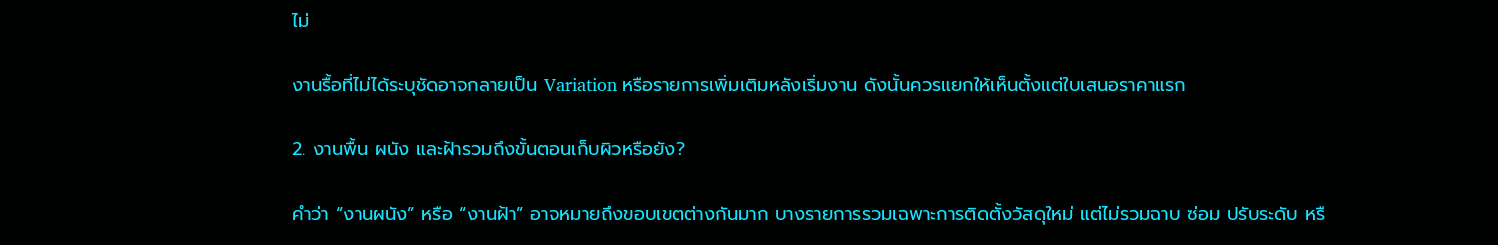ไม่

งานรื้อที่ไม่ได้ระบุชัดอาจกลายเป็น Variation หรือรายการเพิ่มเติมหลังเริ่มงาน ดังนั้นควรแยกให้เห็นตั้งแต่ใบเสนอราคาแรก

2. งานพื้น ผนัง และฝ้ารวมถึงขั้นตอนเก็บผิวหรือยัง?

คำว่า “งานผนัง” หรือ “งานฝ้า” อาจหมายถึงขอบเขตต่างกันมาก บางรายการรวมเฉพาะการติดตั้งวัสดุใหม่ แต่ไม่รวมฉาบ ซ่อม ปรับระดับ หรื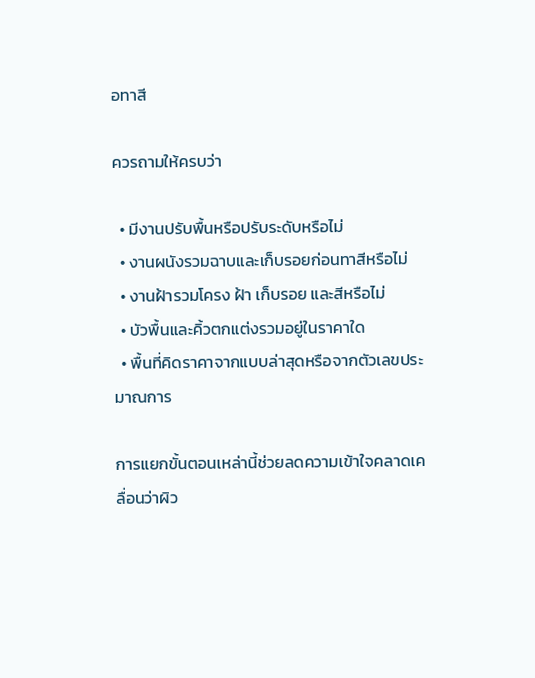อทาสี

ควรถามให้ครบว่า

  • มีงานปรับพื้นหรือปรับระดับหรือไม่
  • งานผนังรวมฉาบและเก็บรอยก่อนทาสีหรือไม่
  • งานฝ้ารวมโครง ฝ้า เก็บรอย และสีหรือไม่
  • บัวพื้นและคิ้วตกแต่งรวมอยู่ในราคาใด
  • พื้นที่คิดราคาจากแบบล่าสุดหรือจากตัวเลขประมาณการ

การแยกขั้นตอนเหล่านี้ช่วยลดความเข้าใจคลาดเคลื่อนว่าผิว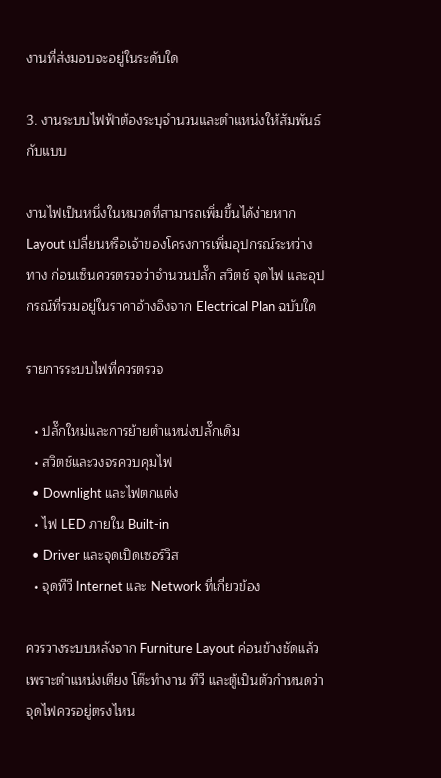งานที่ส่งมอบจะอยู่ในระดับใด

3. งานระบบไฟฟ้าต้องระบุจำนวนและตำแหน่งให้สัมพันธ์กับแบบ

งานไฟเป็นหนึ่งในหมวดที่สามารถเพิ่มขึ้นได้ง่ายหาก Layout เปลี่ยนหรือเจ้าของโครงการเพิ่มอุปกรณ์ระหว่างทาง ก่อนเซ็นควรตรวจว่าจำนวนปลั๊ก สวิตช์ จุดไฟ และอุปกรณ์ที่รวมอยู่ในราคาอ้างอิงจาก Electrical Plan ฉบับใด

รายการระบบไฟที่ควรตรวจ

  • ปลั๊กใหม่และการย้ายตำแหน่งปลั๊กเดิม
  • สวิตช์และวงจรควบคุมไฟ
  • Downlight และไฟตกแต่ง
  • ไฟ LED ภายใน Built-in
  • Driver และจุดเปิดเซอร์วิส
  • จุดทีวี Internet และ Network ที่เกี่ยวข้อง

ควรวางระบบหลังจาก Furniture Layout ค่อนข้างชัดแล้ว เพราะตำแหน่งเตียง โต๊ะทำงาน ทีวี และตู้เป็นตัวกำหนดว่าจุดไฟควรอยู่ตรงไหน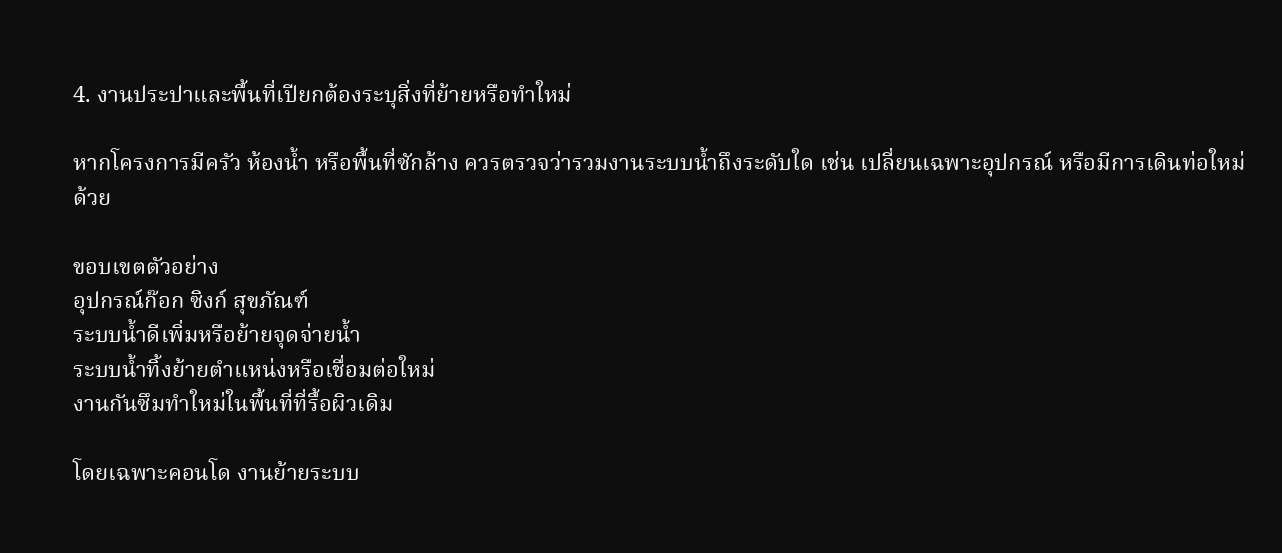4. งานประปาและพื้นที่เปียกต้องระบุสิ่งที่ย้ายหรือทำใหม่

หากโครงการมีครัว ห้องน้ำ หรือพื้นที่ซักล้าง ควรตรวจว่ารวมงานระบบน้ำถึงระดับใด เช่น เปลี่ยนเฉพาะอุปกรณ์ หรือมีการเดินท่อใหม่ด้วย

ขอบเขตตัวอย่าง
อุปกรณ์ก๊อก ซิงก์ สุขภัณฑ์
ระบบน้ำดีเพิ่มหรือย้ายจุดจ่ายน้ำ
ระบบน้ำทิ้งย้ายตำแหน่งหรือเชื่อมต่อใหม่
งานกันซึมทำใหม่ในพื้นที่ที่รื้อผิวเดิม

โดยเฉพาะคอนโด งานย้ายระบบ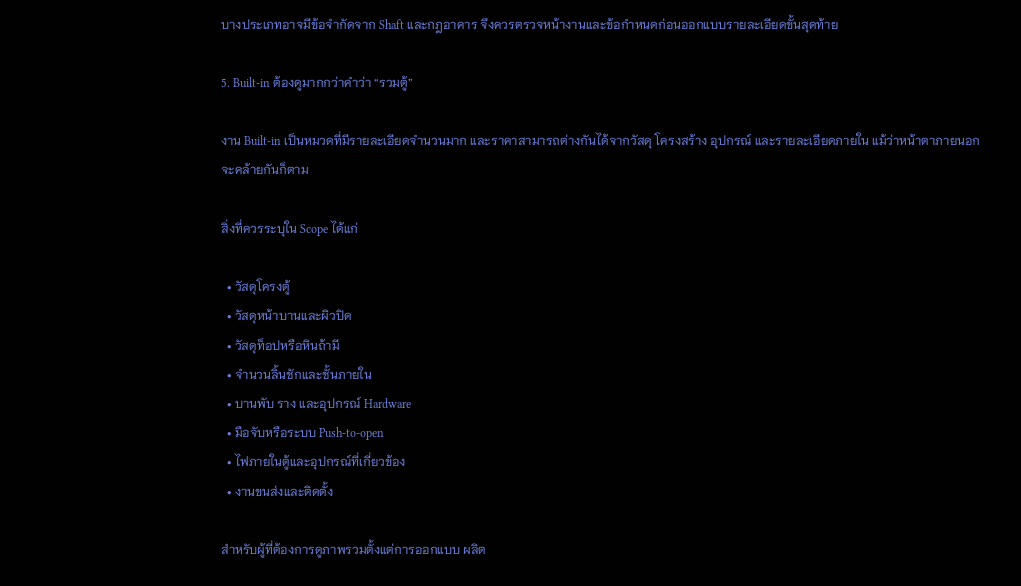บางประเภทอาจมีข้อจำกัดจาก Shaft และกฎอาคาร จึงควรตรวจหน้างานและข้อกำหนดก่อนออกแบบรายละเอียดขั้นสุดท้าย

5. Built-in ต้องดูมากกว่าคำว่า “รวมตู้”

งาน Built-in เป็นหมวดที่มีรายละเอียดจำนวนมาก และราคาสามารถต่างกันได้จากวัสดุ โครงสร้าง อุปกรณ์ และรายละเอียดภายใน แม้ว่าหน้าตาภายนอกจะคล้ายกันก็ตาม

สิ่งที่ควรระบุใน Scope ได้แก่

  • วัสดุโครงตู้
  • วัสดุหน้าบานและผิวปิด
  • วัสดุท็อปหรือหินถ้ามี
  • จำนวนลิ้นชักและชั้นภายใน
  • บานพับ ราง และอุปกรณ์ Hardware
  • มือจับหรือระบบ Push-to-open
  • ไฟภายในตู้และอุปกรณ์ที่เกี่ยวข้อง
  • งานขนส่งและติดตั้ง

สำหรับผู้ที่ต้องการดูภาพรวมตั้งแต่การออกแบบ ผลิต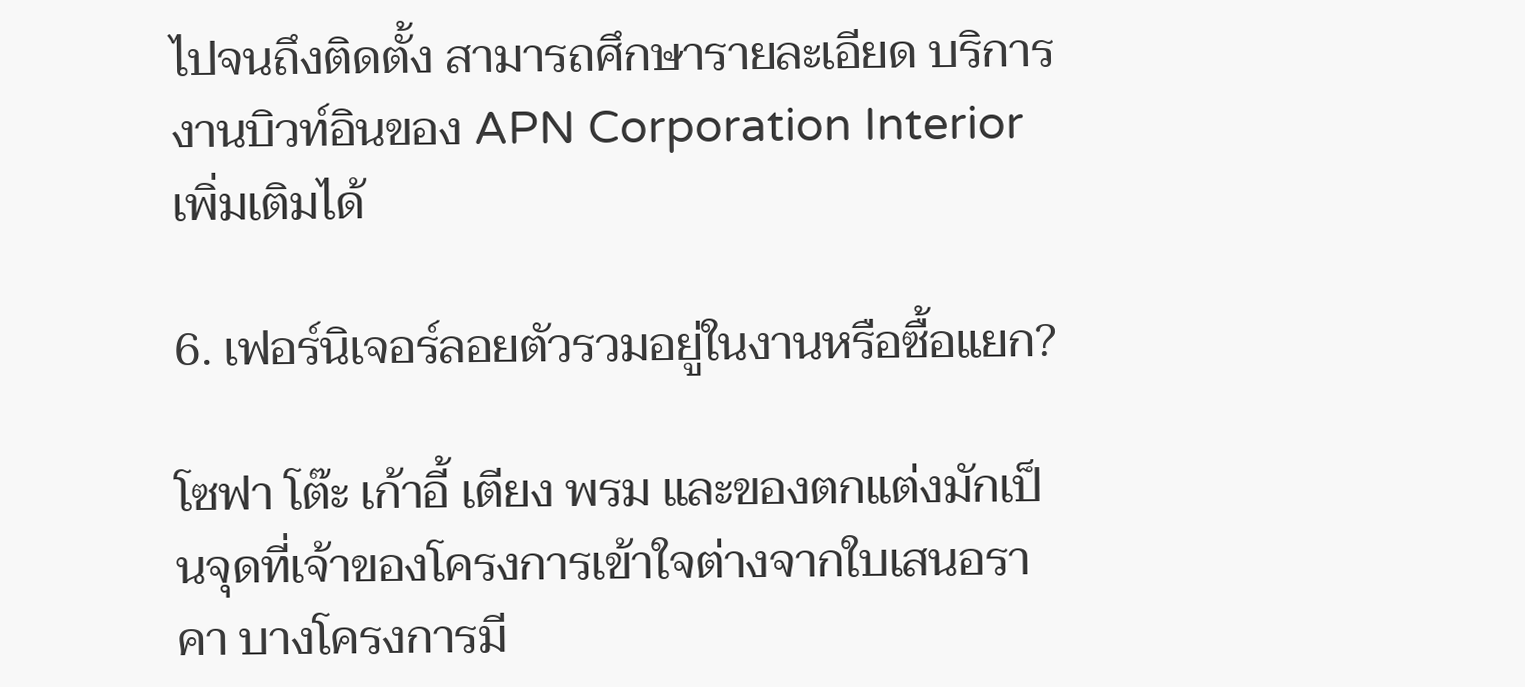ไปจนถึงติดตั้ง สามารถศึกษารายละเอียด บริการงานบิวท์อินของ APN Corporation Interior เพิ่มเติมได้

6. เฟอร์นิเจอร์ลอยตัวรวมอยู่ในงานหรือซื้อแยก?

โซฟา โต๊ะ เก้าอี้ เตียง พรม และของตกแต่งมักเป็นจุดที่เจ้าของโครงการเข้าใจต่างจากใบเสนอราคา บางโครงการมี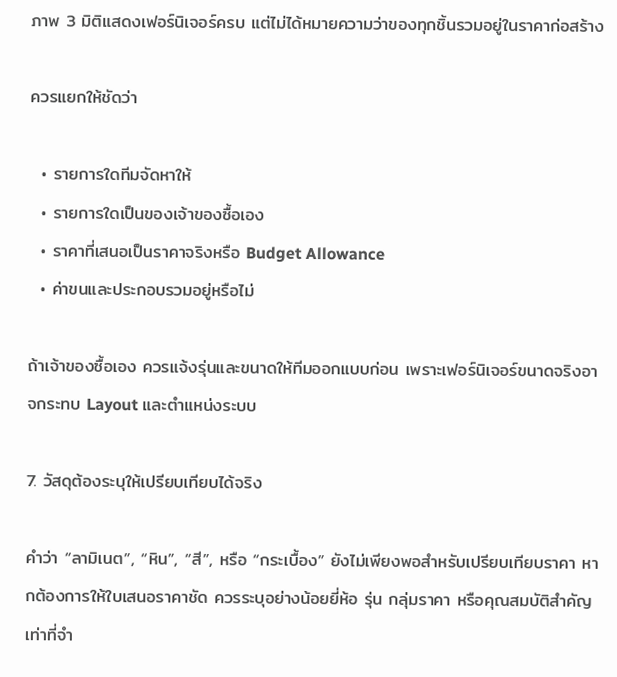ภาพ 3 มิติแสดงเฟอร์นิเจอร์ครบ แต่ไม่ได้หมายความว่าของทุกชิ้นรวมอยู่ในราคาก่อสร้าง

ควรแยกให้ชัดว่า

  • รายการใดทีมจัดหาให้
  • รายการใดเป็นของเจ้าของซื้อเอง
  • ราคาที่เสนอเป็นราคาจริงหรือ Budget Allowance
  • ค่าขนและประกอบรวมอยู่หรือไม่

ถ้าเจ้าของซื้อเอง ควรแจ้งรุ่นและขนาดให้ทีมออกแบบก่อน เพราะเฟอร์นิเจอร์ขนาดจริงอาจกระทบ Layout และตำแหน่งระบบ

7. วัสดุต้องระบุให้เปรียบเทียบได้จริง

คำว่า “ลามิเนต”, “หิน”, “สี”, หรือ “กระเบื้อง” ยังไม่เพียงพอสำหรับเปรียบเทียบราคา หากต้องการให้ใบเสนอราคาชัด ควรระบุอย่างน้อยยี่ห้อ รุ่น กลุ่มราคา หรือคุณสมบัติสำคัญเท่าที่จำ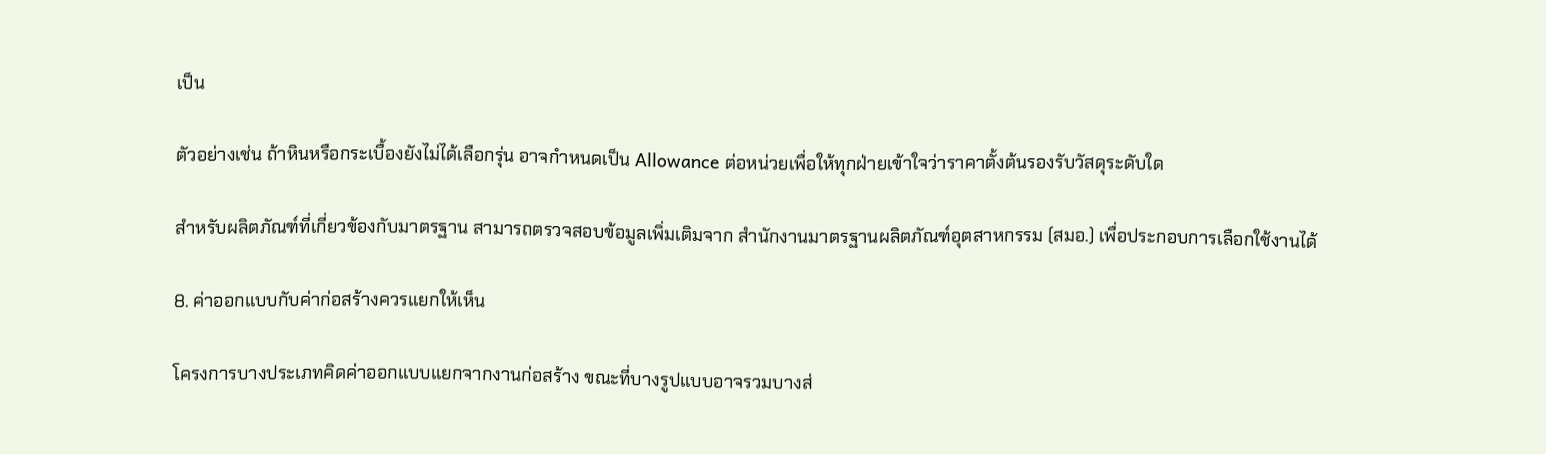เป็น

ตัวอย่างเช่น ถ้าหินหรือกระเบื้องยังไม่ได้เลือกรุ่น อาจกำหนดเป็น Allowance ต่อหน่วยเพื่อให้ทุกฝ่ายเข้าใจว่าราคาตั้งต้นรองรับวัสดุระดับใด

สำหรับผลิตภัณฑ์ที่เกี่ยวข้องกับมาตรฐาน สามารถตรวจสอบข้อมูลเพิ่มเติมจาก สำนักงานมาตรฐานผลิตภัณฑ์อุตสาหกรรม (สมอ.) เพื่อประกอบการเลือกใช้งานได้

8. ค่าออกแบบกับค่าก่อสร้างควรแยกให้เห็น

โครงการบางประเภทคิดค่าออกแบบแยกจากงานก่อสร้าง ขณะที่บางรูปแบบอาจรวมบางส่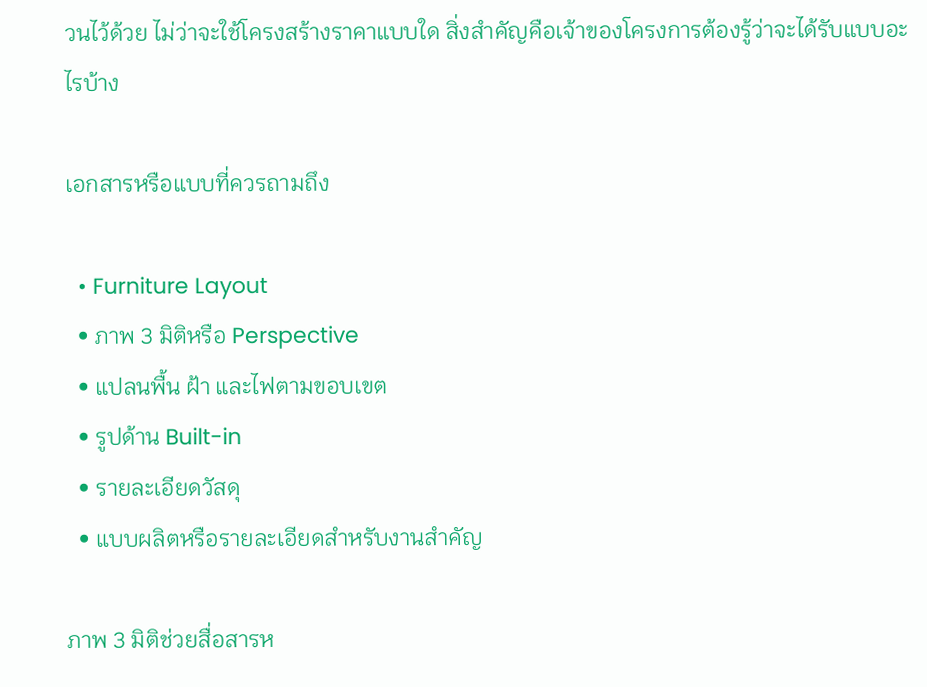วนไว้ด้วย ไม่ว่าจะใช้โครงสร้างราคาแบบใด สิ่งสำคัญคือเจ้าของโครงการต้องรู้ว่าจะได้รับแบบอะไรบ้าง

เอกสารหรือแบบที่ควรถามถึง

  • Furniture Layout
  • ภาพ 3 มิติหรือ Perspective
  • แปลนพื้น ฝ้า และไฟตามขอบเขต
  • รูปด้าน Built-in
  • รายละเอียดวัสดุ
  • แบบผลิตหรือรายละเอียดสำหรับงานสำคัญ

ภาพ 3 มิติช่วยสื่อสารห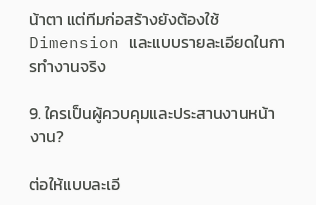น้าตา แต่ทีมก่อสร้างยังต้องใช้ Dimension และแบบรายละเอียดในการทำงานจริง

9. ใครเป็นผู้ควบคุมและประสานงานหน้างาน?

ต่อให้แบบละเอี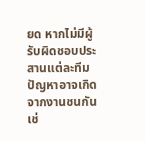ยด หากไม่มีผู้รับผิดชอบประสานแต่ละทีม ปัญหาอาจเกิดจากงานชนกัน เช่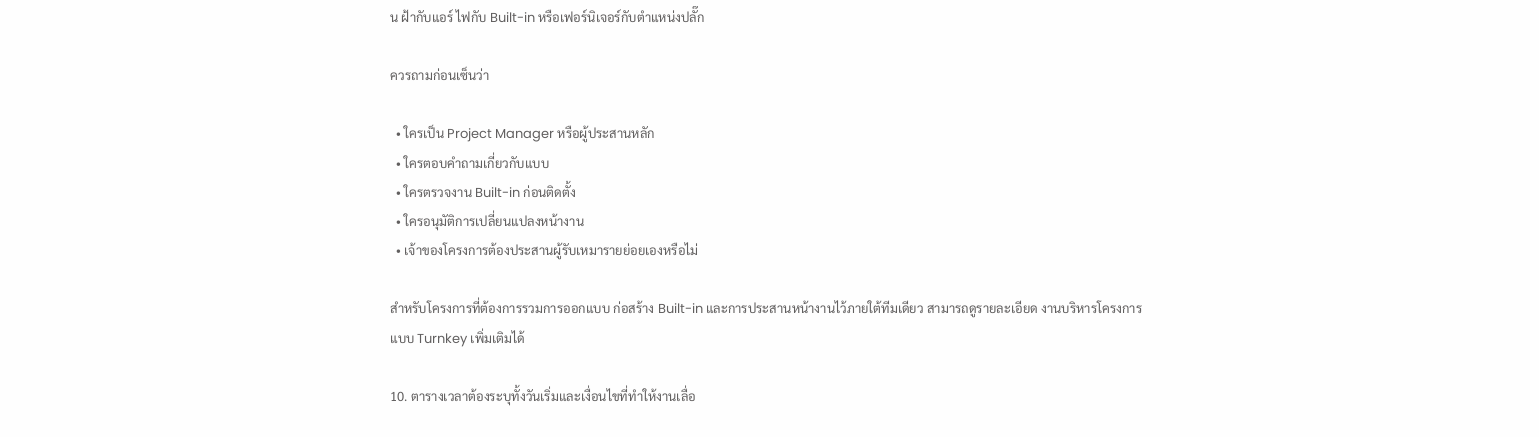น ฝ้ากับแอร์ ไฟกับ Built-in หรือเฟอร์นิเจอร์กับตำแหน่งปลั๊ก

ควรถามก่อนเซ็นว่า

  • ใครเป็น Project Manager หรือผู้ประสานหลัก
  • ใครตอบคำถามเกี่ยวกับแบบ
  • ใครตรวจงาน Built-in ก่อนติดตั้ง
  • ใครอนุมัติการเปลี่ยนแปลงหน้างาน
  • เจ้าของโครงการต้องประสานผู้รับเหมารายย่อยเองหรือไม่

สำหรับโครงการที่ต้องการรวมการออกแบบ ก่อสร้าง Built-in และการประสานหน้างานไว้ภายใต้ทีมเดียว สามารถดูรายละเอียด งานบริหารโครงการแบบ Turnkey เพิ่มเติมได้

10. ตารางเวลาต้องระบุทั้งวันเริ่มและเงื่อนไขที่ทำให้งานเลื่อ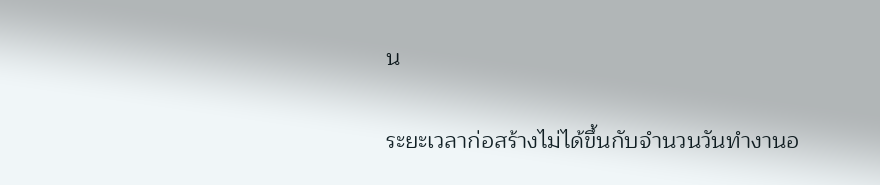น

ระยะเวลาก่อสร้างไม่ได้ขึ้นกับจำนวนวันทำงานอ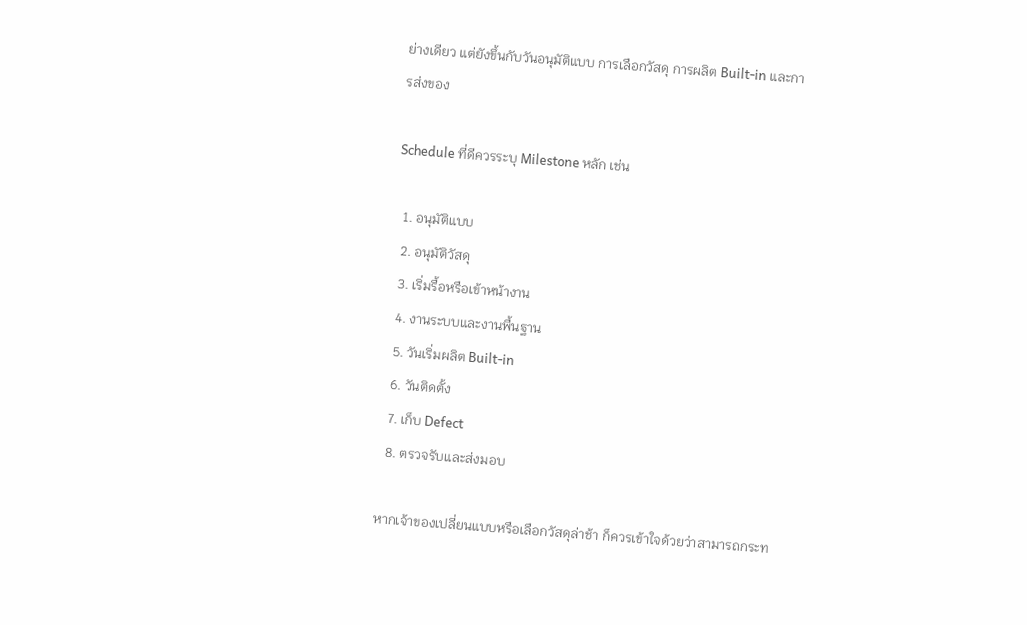ย่างเดียว แต่ยังขึ้นกับวันอนุมัติแบบ การเลือกวัสดุ การผลิต Built-in และการส่งของ

Schedule ที่ดีควรระบุ Milestone หลัก เช่น

  1. อนุมัติแบบ
  2. อนุมัติวัสดุ
  3. เริ่มรื้อหรือเข้าหน้างาน
  4. งานระบบและงานพื้นฐาน
  5. วันเริ่มผลิต Built-in
  6. วันติดตั้ง
  7. เก็บ Defect
  8. ตรวจรับและส่งมอบ

หากเจ้าของเปลี่ยนแบบหรือเลือกวัสดุล่าช้า ก็ควรเข้าใจด้วยว่าสามารถกระท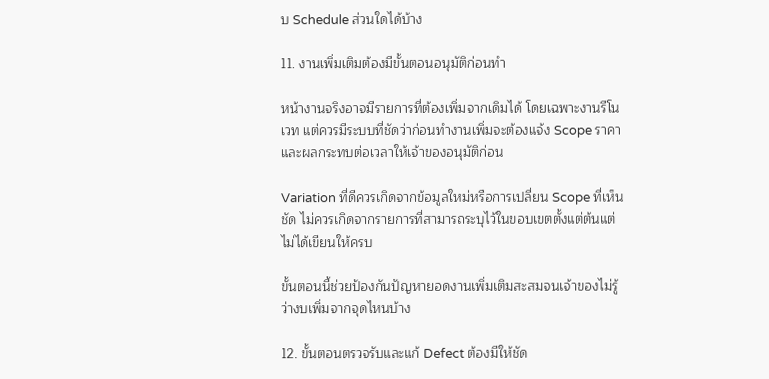บ Schedule ส่วนใดได้บ้าง

11. งานเพิ่มเติมต้องมีขั้นตอนอนุมัติก่อนทำ

หน้างานจริงอาจมีรายการที่ต้องเพิ่มจากเดิมได้ โดยเฉพาะงานรีโนเวท แต่ควรมีระบบที่ชัดว่าก่อนทำงานเพิ่มจะต้องแจ้ง Scope ราคา และผลกระทบต่อเวลาให้เจ้าของอนุมัติก่อน

Variation ที่ดีควรเกิดจากข้อมูลใหม่หรือการเปลี่ยน Scope ที่เห็นชัด ไม่ควรเกิดจากรายการที่สามารถระบุไว้ในขอบเขตตั้งแต่ต้นแต่ไม่ได้เขียนให้ครบ

ขั้นตอนนี้ช่วยป้องกันปัญหายอดงานเพิ่มเติมสะสมจนเจ้าของไม่รู้ว่างบเพิ่มจากจุดไหนบ้าง

12. ขั้นตอนตรวจรับและแก้ Defect ต้องมีให้ชัด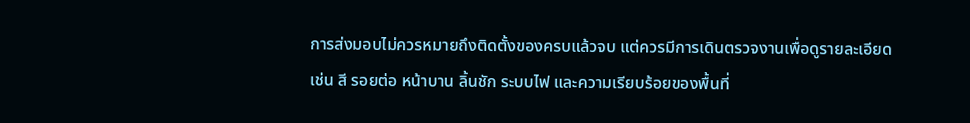การส่งมอบไม่ควรหมายถึงติดตั้งของครบแล้วจบ แต่ควรมีการเดินตรวจงานเพื่อดูรายละเอียด เช่น สี รอยต่อ หน้าบาน ลิ้นชัก ระบบไฟ และความเรียบร้อยของพื้นที่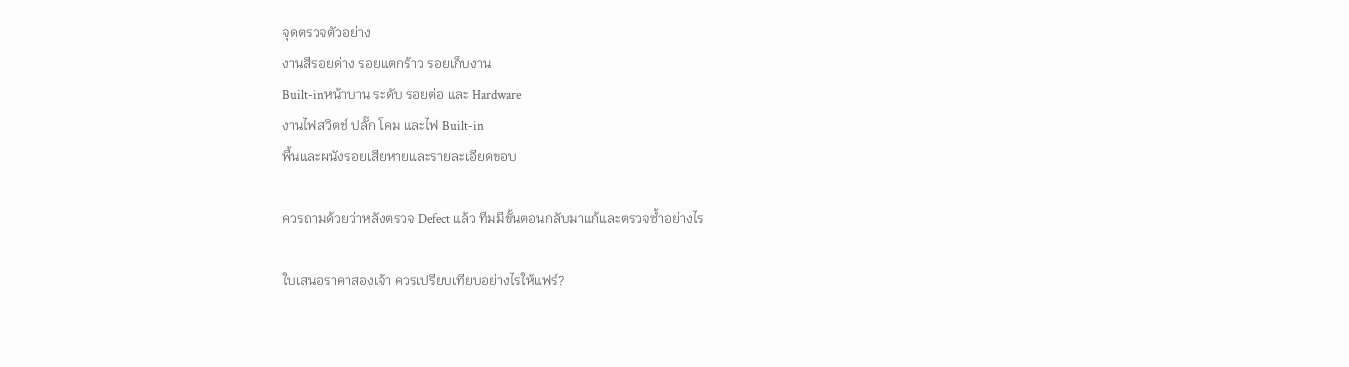จุดตรวจตัวอย่าง
งานสีรอยด่าง รอยแตกร้าว รอยเก็บงาน
Built-inหน้าบาน ระดับ รอยต่อ และ Hardware
งานไฟสวิตช์ ปลั๊ก โคม และไฟ Built-in
พื้นและผนังรอยเสียหายและรายละเอียดขอบ

ควรถามด้วยว่าหลังตรวจ Defect แล้ว ทีมมีขั้นตอนกลับมาแก้และตรวจซ้ำอย่างไร

ใบเสนอราคาสองเจ้า ควรเปรียบเทียบอย่างไรให้แฟร์?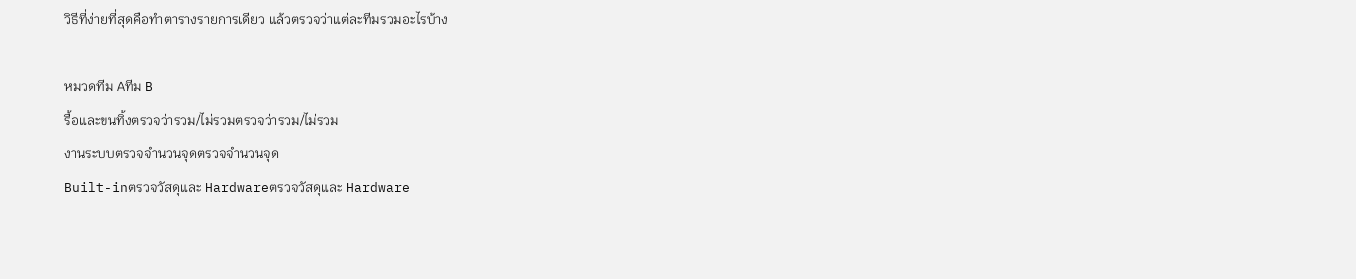วิธีที่ง่ายที่สุดคือทำตารางรายการเดียว แล้วตรวจว่าแต่ละทีมรวมอะไรบ้าง

หมวดทีม Aทีม B
รื้อและขนทิ้งตรวจว่ารวม/ไม่รวมตรวจว่ารวม/ไม่รวม
งานระบบตรวจจำนวนจุดตรวจจำนวนจุด
Built-inตรวจวัสดุและ Hardwareตรวจวัสดุและ Hardware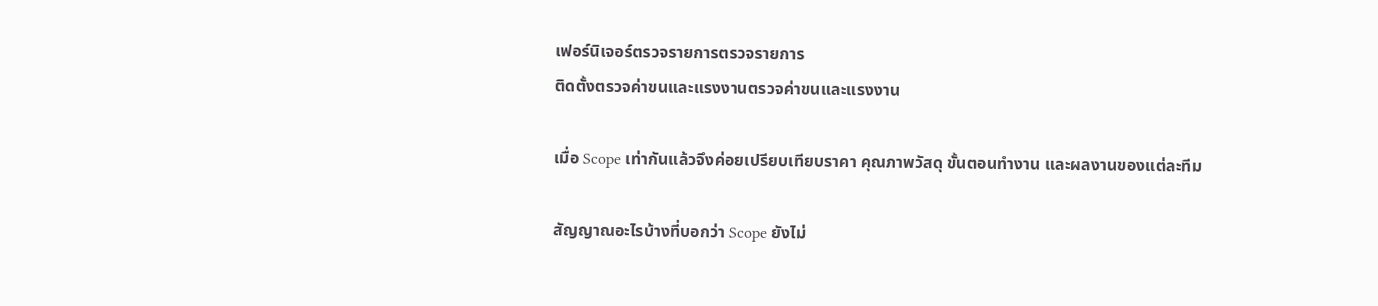เฟอร์นิเจอร์ตรวจรายการตรวจรายการ
ติดตั้งตรวจค่าขนและแรงงานตรวจค่าขนและแรงงาน

เมื่อ Scope เท่ากันแล้วจึงค่อยเปรียบเทียบราคา คุณภาพวัสดุ ขั้นตอนทำงาน และผลงานของแต่ละทีม

สัญญาณอะไรบ้างที่บอกว่า Scope ยังไม่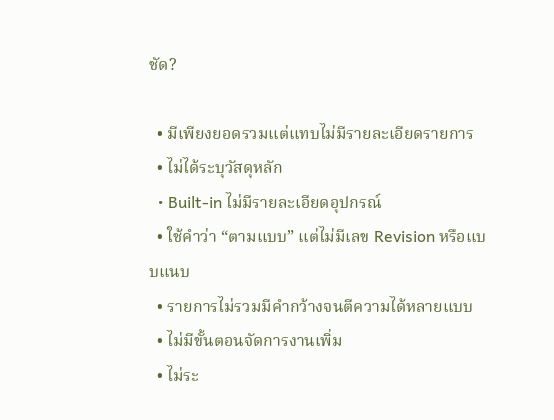ชัด?

  • มีเพียงยอดรวมแต่แทบไม่มีรายละเอียดรายการ
  • ไม่ได้ระบุวัสดุหลัก
  • Built-in ไม่มีรายละเอียดอุปกรณ์
  • ใช้คำว่า “ตามแบบ” แต่ไม่มีเลข Revision หรือแบบแนบ
  • รายการไม่รวมมีคำกว้างจนตีความได้หลายแบบ
  • ไม่มีขั้นตอนจัดการงานเพิ่ม
  • ไม่ระ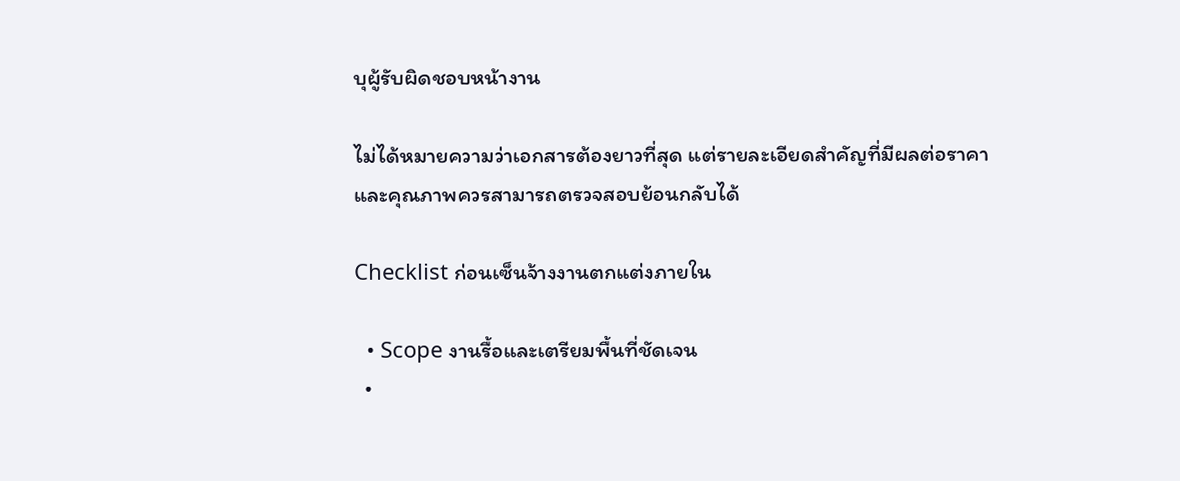บุผู้รับผิดชอบหน้างาน

ไม่ได้หมายความว่าเอกสารต้องยาวที่สุด แต่รายละเอียดสำคัญที่มีผลต่อราคาและคุณภาพควรสามารถตรวจสอบย้อนกลับได้

Checklist ก่อนเซ็นจ้างงานตกแต่งภายใน

  • Scope งานรื้อและเตรียมพื้นที่ชัดเจน
  •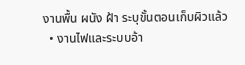งานพื้น ผนัง ฝ้า ระบุขั้นตอนเก็บผิวแล้ว
  • งานไฟและระบบอ้า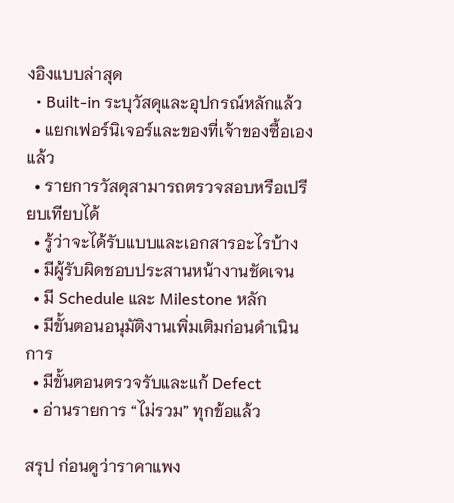งอิงแบบล่าสุด
  • Built-in ระบุวัสดุและอุปกรณ์หลักแล้ว
  • แยกเฟอร์นิเจอร์และของที่เจ้าของซื้อเองแล้ว
  • รายการวัสดุสามารถตรวจสอบหรือเปรียบเทียบได้
  • รู้ว่าจะได้รับแบบและเอกสารอะไรบ้าง
  • มีผู้รับผิดชอบประสานหน้างานชัดเจน
  • มี Schedule และ Milestone หลัก
  • มีขั้นตอนอนุมัติงานเพิ่มเติมก่อนดำเนินการ
  • มีขั้นตอนตรวจรับและแก้ Defect
  • อ่านรายการ “ไม่รวม” ทุกข้อแล้ว

สรุป ก่อนดูว่าราคาแพง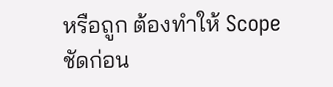หรือถูก ต้องทำให้ Scope ชัดก่อน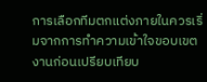การเลือกทีมตกแต่งภายในควรเริ่มจากการทำความเข้าใจขอบเขตงานก่อนเปรียบเทียบ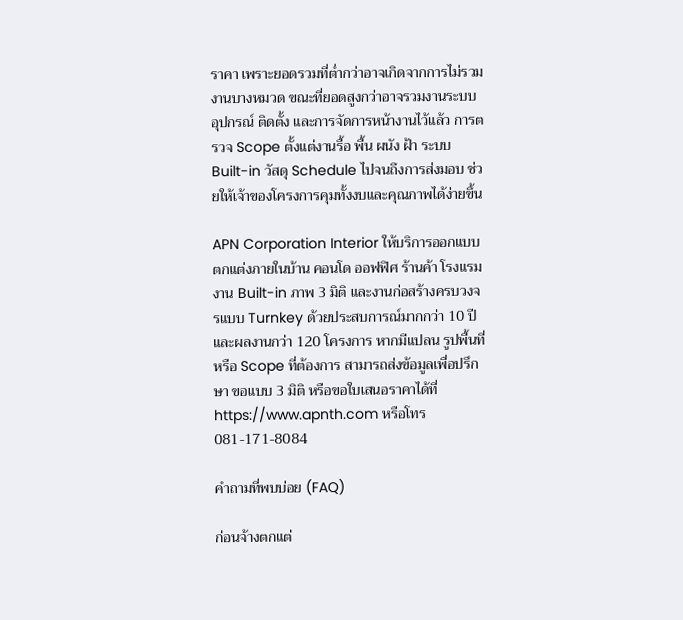ราคา เพราะยอดรวมที่ต่ำกว่าอาจเกิดจากการไม่รวมงานบางหมวด ขณะที่ยอดสูงกว่าอาจรวมงานระบบ อุปกรณ์ ติดตั้ง และการจัดการหน้างานไว้แล้ว การตรวจ Scope ตั้งแต่งานรื้อ พื้น ผนัง ฝ้า ระบบ Built-in วัสดุ Schedule ไปจนถึงการส่งมอบ ช่วยให้เจ้าของโครงการคุมทั้งงบและคุณภาพได้ง่ายขึ้น

APN Corporation Interior ให้บริการออกแบบตกแต่งภายในบ้าน คอนโด ออฟฟิศ ร้านค้า โรงแรม งาน Built-in ภาพ 3 มิติ และงานก่อสร้างครบวงจรแบบ Turnkey ด้วยประสบการณ์มากกว่า 10 ปีและผลงานกว่า 120 โครงการ หากมีแปลน รูปพื้นที่ หรือ Scope ที่ต้องการ สามารถส่งข้อมูลเพื่อปรึกษา ขอแบบ 3 มิติ หรือขอใบเสนอราคาได้ที่ https://www.apnth.com หรือโทร 081-171-8084

คำถามที่พบบ่อย (FAQ)

ก่อนจ้างตกแต่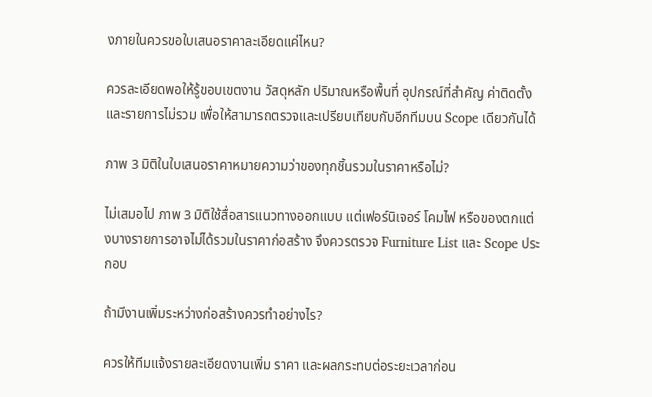งภายในควรขอใบเสนอราคาละเอียดแค่ไหน?

ควรละเอียดพอให้รู้ขอบเขตงาน วัสดุหลัก ปริมาณหรือพื้นที่ อุปกรณ์ที่สำคัญ ค่าติดตั้ง และรายการไม่รวม เพื่อให้สามารถตรวจและเปรียบเทียบกับอีกทีมบน Scope เดียวกันได้

ภาพ 3 มิติในใบเสนอราคาหมายความว่าของทุกชิ้นรวมในราคาหรือไม่?

ไม่เสมอไป ภาพ 3 มิติใช้สื่อสารแนวทางออกแบบ แต่เฟอร์นิเจอร์ โคมไฟ หรือของตกแต่งบางรายการอาจไม่ได้รวมในราคาก่อสร้าง จึงควรตรวจ Furniture List และ Scope ประกอบ

ถ้ามีงานเพิ่มระหว่างก่อสร้างควรทำอย่างไร?

ควรให้ทีมแจ้งรายละเอียดงานเพิ่ม ราคา และผลกระทบต่อระยะเวลาก่อน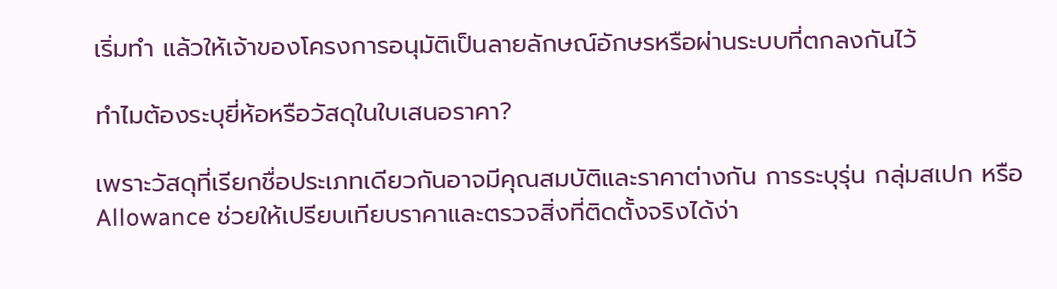เริ่มทำ แล้วให้เจ้าของโครงการอนุมัติเป็นลายลักษณ์อักษรหรือผ่านระบบที่ตกลงกันไว้

ทำไมต้องระบุยี่ห้อหรือวัสดุในใบเสนอราคา?

เพราะวัสดุที่เรียกชื่อประเภทเดียวกันอาจมีคุณสมบัติและราคาต่างกัน การระบุรุ่น กลุ่มสเปก หรือ Allowance ช่วยให้เปรียบเทียบราคาและตรวจสิ่งที่ติดตั้งจริงได้ง่า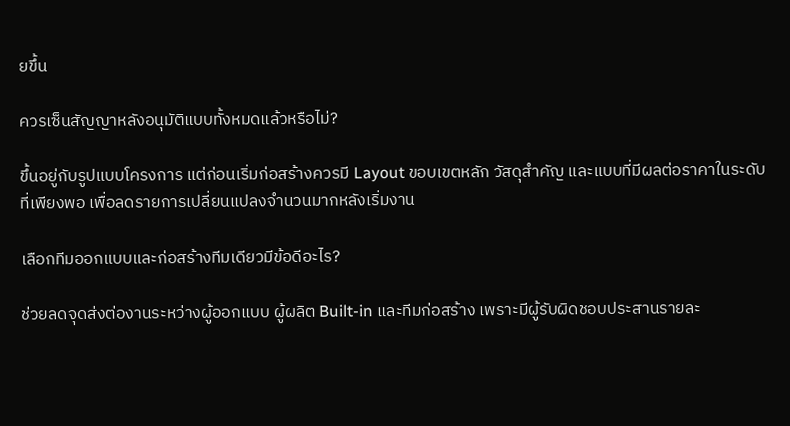ยขึ้น

ควรเซ็นสัญญาหลังอนุมัติแบบทั้งหมดแล้วหรือไม่?

ขึ้นอยู่กับรูปแบบโครงการ แต่ก่อนเริ่มก่อสร้างควรมี Layout ขอบเขตหลัก วัสดุสำคัญ และแบบที่มีผลต่อราคาในระดับที่เพียงพอ เพื่อลดรายการเปลี่ยนแปลงจำนวนมากหลังเริ่มงาน

เลือกทีมออกแบบและก่อสร้างทีมเดียวมีข้อดีอะไร?

ช่วยลดจุดส่งต่องานระหว่างผู้ออกแบบ ผู้ผลิต Built-in และทีมก่อสร้าง เพราะมีผู้รับผิดชอบประสานรายละ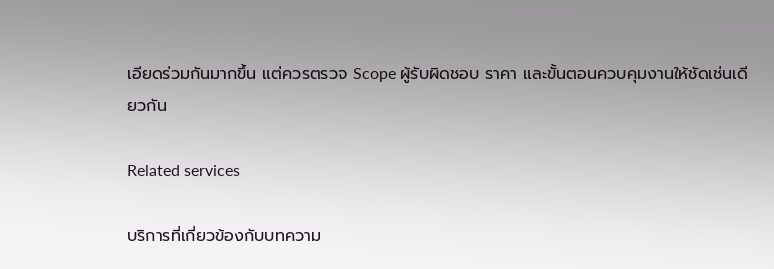เอียดร่วมกันมากขึ้น แต่ควรตรวจ Scope ผู้รับผิดชอบ ราคา และขั้นตอนควบคุมงานให้ชัดเช่นเดียวกัน

Related services

บริการที่เกี่ยวข้องกับบทความ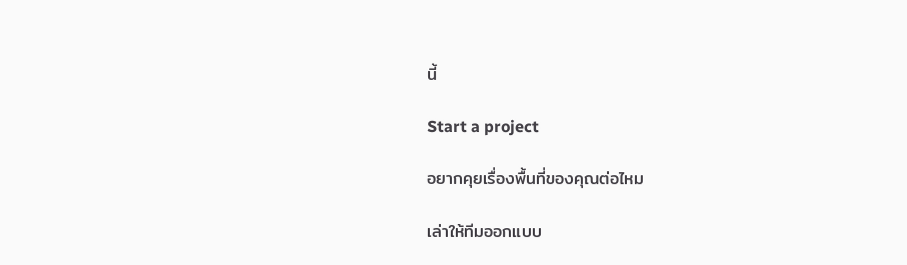นี้

Start a project

อยากคุยเรื่องพื้นที่ของคุณต่อไหม

เล่าให้ทีมออกแบบ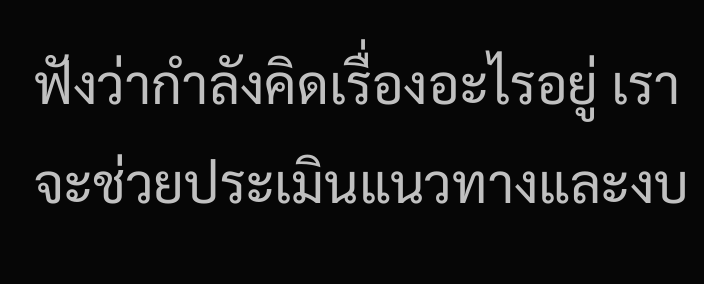ฟังว่ากำลังคิดเรื่องอะไรอยู่ เราจะช่วยประเมินแนวทางและงบ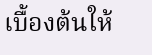เบื้องต้นให้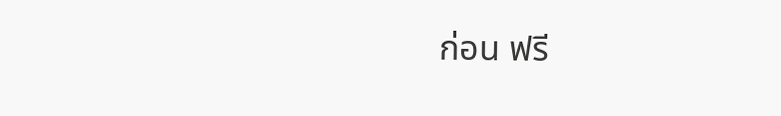ก่อน ฟรี